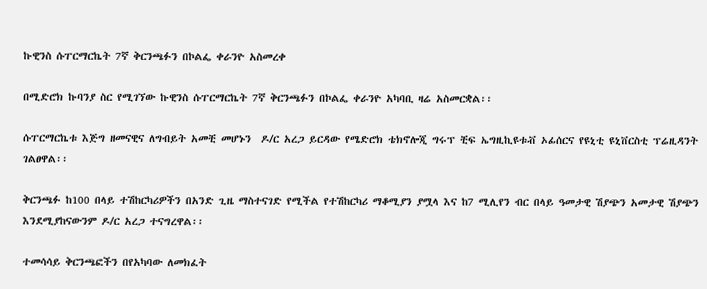ኩዊንስ ሱፐርማርኬት 7ኛ ቅርንጫፉን በኮልፌ ቀራንዮ አስመረቀ

በሚድሮክ ኩባንያ ስር የሚገኘው ኩዊንስ ሱፐርማርኬት 7ኛ ቅርንጫፉን በኮልፌ ቀራንዮ አካባቢ ዛሬ አስመርቋል፡፡

ሱፐርማርኬቱ እጅግ ዘመናዊና ለግብይት አመቺ መሆኑን  ዶ/ር አረጋ ይርዳው የሜድሮክ ቴክኖሎጂ ግሩፕ ቺፍ ኤግዚኪዩቱቭ ኦፊሰርና የዩኒቲ ዩኒቨርስቲ ፕሬዚዳንት ገልፀዋል፡፡

ቅርንጫፉ ከ100 በላይ ተሽከርካሪዎችን በአንድ ጊዜ ማስተናገድ የሚችል የተሽከርካሪ ማቆሚያን ያሟላ እና ከ7 ሚሊየን ብር በላይ ዓመታዊ ሽያጭን አመታዊ ሽያጭን እንደሚያከናውንም ዶ/ር አረጋ ተናግረዋል፡፡

ተመሳሳይ ቅርንጫፎችን በየአካባው ለመክፈት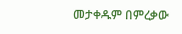መታቀዱም በምረቃው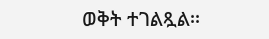ወቅት ተገልጿል፡፡